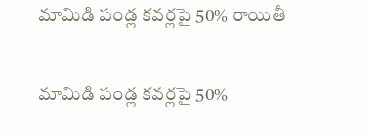మామిడి పండ్ల కవర్లపై 50% రాయితీ

మామిడి పండ్ల కవర్లపై 50%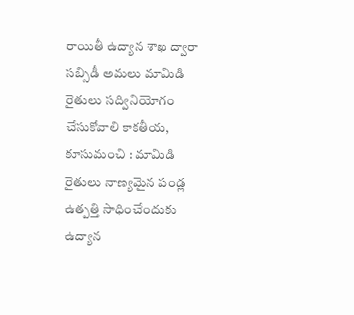రాయితీ ఉద్యాన శాఖ ద్వారా సబ్సిడీ అమలు మామిడి రైతులు సద్వినియోగం చేసుకోవాలి కాకతీయ, కూసుమంచి : మామిడి రైతులు నాణ్యమైన పండ్ల ఉత్పత్తి సాధించేందుకు ఉద్యాన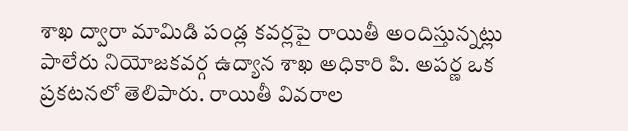శాఖ ద్వారా మామిడి పండ్ల కవర్లపై రాయితీ అందిస్తున్నట్లు పాలేరు నియోజకవర్గ ఉద్యాన శాఖ అధికారి పి. అపర్ణ ఒక ప్రకటనలో తెలిపారు. రాయితీ వివరాల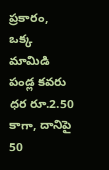ప్రకారం, ఒక్క మామిడి పండ్ల కవరు ధర రూ.2.50 కాగా, దానిపై 50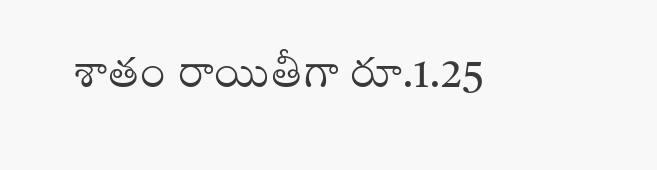శాతం రాయితీగా రూ.1.25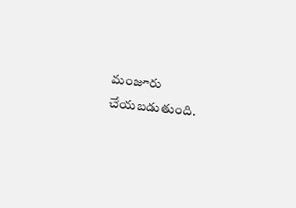మంజూరు చేయబడుతుంది.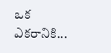ఒక ఎకరానికి...